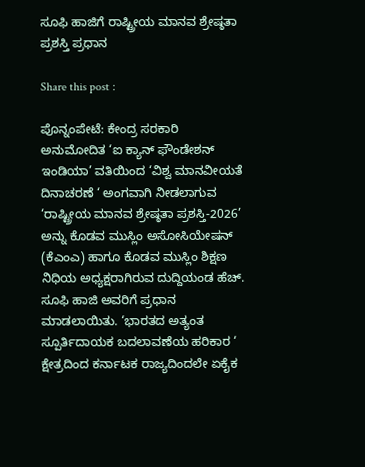ಸೂಫಿ ಹಾಜಿಗೆ ರಾಷ್ಟ್ರೀಯ ಮಾನವ ಶ್ರೇಷ್ಠತಾ ಪ್ರಶಸ್ತಿ ಪ್ರಧಾನ

Share this post :

ಪೊನ್ನಂಪೇಟೆ: ಕೇಂದ್ರ ಸರಕಾರಿ ಅನುಮೋದಿತ ‘ಐ ಕ್ಯಾನ್ ಫೌಂಡೇಶನ್ ಇಂಡಿಯಾ’ ವತಿಯಿಂದ ‘ವಿಶ್ವ ಮಾನವೀಯತೆ ದಿನಾಚರಣೆ ‘ ಅಂಗವಾಗಿ ನೀಡಲಾಗುವ ‘ರಾಷ್ಟ್ರೀಯ ಮಾನವ ಶ್ರೇಷ್ಠತಾ ಪ್ರಶಸ್ತಿ-2026’ ಅನ್ನು ಕೊಡವ ಮುಸ್ಲಿಂ ಅಸೋಸಿಯೇಷನ್ (ಕೆಎಂಎ) ಹಾಗೂ ಕೊಡವ ಮುಸ್ಲಿಂ ಶಿಕ್ಷಣ ನಿಧಿಯ ಅಧ್ಯಕ್ಷರಾಗಿರುವ ದುದ್ದಿಯಂಡ ಹೆಚ್. ಸೂಫಿ ಹಾಜಿ ಅವರಿಗೆ ಪ್ರಧಾನ ಮಾಡಲಾಯಿತು. ‘ಭಾರತದ ಅತ್ಯಂತ ಸ್ಪೂರ್ತಿದಾಯಕ ಬದಲಾವಣೆಯ ಹರಿಕಾರ ‘ ಕ್ಷೇತ್ರದಿಂದ ಕರ್ನಾಟಕ ರಾಜ್ಯದಿಂದಲೇ ಏಕೈಕ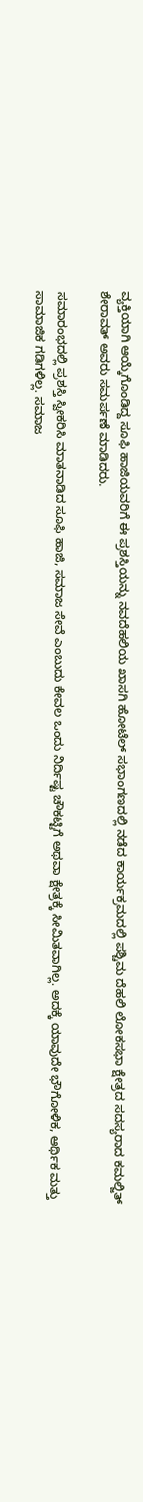ವ್ಯಕ್ತಿಯಾಗಿ ಆಯ್ಕೆಗೊಂಡಿದ್ದ ಸೂಫಿ ಹಾಜಿಯವರಿಗೆ ಈ ಪ್ರಶಸ್ತಿಯನ್ನು ನವದೆಹಲಿಯ ಖಾಸಗಿ ಹೋಟೆಲ್ ಸಭಾಂಗಣದಲ್ಲಿ ನಡೆದ ಕಾರ್ಯಕ್ರಮದಲ್ಲಿ ಪಶ್ಚಿಮ ದೆಹಲಿ ಲೋಕಸಭಾ ಕ್ಷೇತ್ರದ ಸದಸ್ಯರಾದ ಕಮಲ್ಜಿತ್ ಶೇರಾವತ್ ಅವರು ಸಮರ್ಪಣೆ ಮಾಡಿದರು.

ಸಮಾರಂಭದಲ್ಲಿ ಪ್ರಶಸ್ತಿ ಸ್ವೀಕರಿಸಿ ಮಾತನಾಡಿದ ಸೂಫಿ ಹಾಜಿ, ಸಮಾಜ ಸೇವೆ ಎಂಬುದು ಕೇವಲ ಒಂದು ನಿರ್ದಿಷ್ಟ ಚೌಕಟ್ಟಿಗೆ ಅಥವಾ ಕ್ಷೇತ್ರಕ್ಕೆ ಸೀಮಿತವಾಗಿಲ್ಲ. ಅದಕ್ಕೆ ಯಾವುದೇ ಭೌಗೋಳಿಕ, ಆರ್ಥಿಕ ಮತ್ತು ಸಾಮಾಜಿಕ ಗಡಿಗಳಿಲ್ಲ. ಸಮಾಜ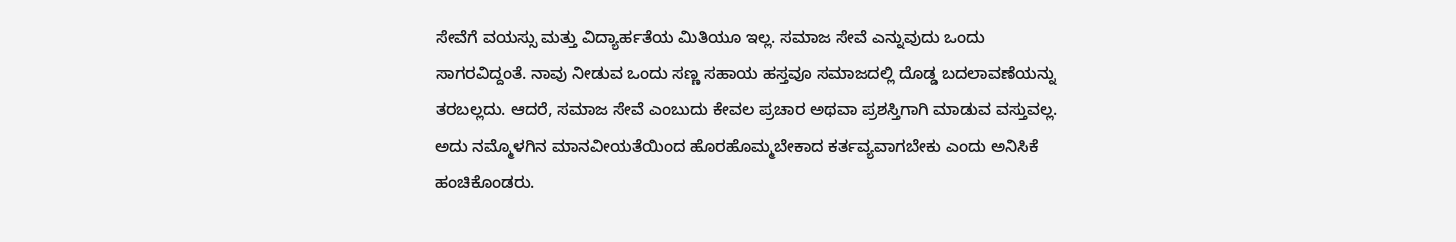ಸೇವೆಗೆ ವಯಸ್ಸು ಮತ್ತು ವಿದ್ಯಾರ್ಹತೆಯ ಮಿತಿಯೂ ಇಲ್ಲ. ಸಮಾಜ ಸೇವೆ ಎನ್ನುವುದು ಒಂದು ಸಾಗರವಿದ್ದಂತೆ. ನಾವು ನೀಡುವ ಒಂದು ಸಣ್ಣ ಸಹಾಯ ಹಸ್ತವೂ ಸಮಾಜದಲ್ಲಿ ದೊಡ್ಡ ಬದಲಾವಣೆಯನ್ನು ತರಬಲ್ಲದು. ಆದರೆ, ಸಮಾಜ ಸೇವೆ ಎಂಬುದು ಕೇವಲ ಪ್ರಚಾರ ಅಥವಾ ಪ್ರಶಸ್ತಿಗಾಗಿ ಮಾಡುವ ವಸ್ತುವಲ್ಲ. ಅದು ನಮ್ಮೊಳಗಿನ ಮಾನವೀಯತೆಯಿಂದ ಹೊರಹೊಮ್ಮಬೇಕಾದ ಕರ್ತವ್ಯವಾಗಬೇಕು ಎಂದು ಅನಿಸಿಕೆ ಹಂಚಿಕೊಂಡರು.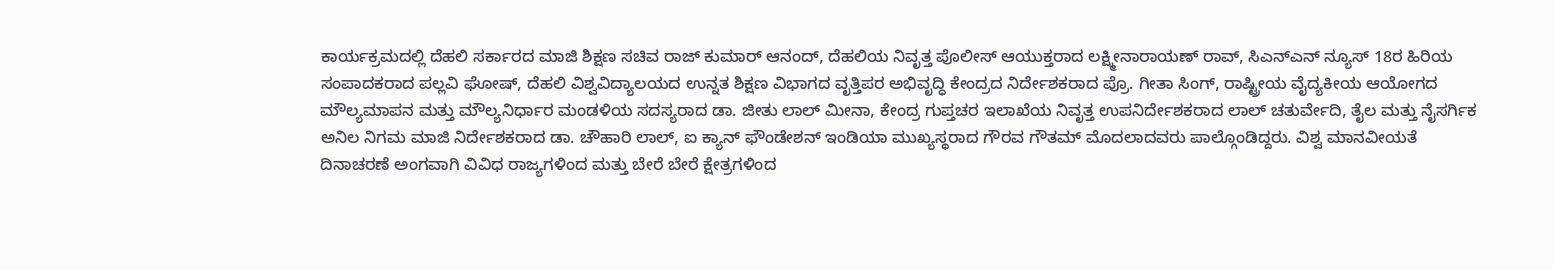ಕಾರ್ಯಕ್ರಮದಲ್ಲಿ ದೆಹಲಿ ಸರ್ಕಾರದ ಮಾಜಿ ಶಿಕ್ಷಣ ಸಚಿವ ರಾಜ್ ಕುಮಾರ್ ಆನಂದ್, ದೆಹಲಿಯ ನಿವೃತ್ತ ಪೊಲೀಸ್ ಆಯುಕ್ತರಾದ ಲಕ್ಷ್ಮೀನಾರಾಯಣ್ ರಾವ್, ಸಿಎನ್ಎನ್ ನ್ಯೂಸ್ 18ರ ಹಿರಿಯ ಸಂಪಾದಕರಾದ ಪಲ್ಲವಿ ಘೋಷ್, ದೆಹಲಿ ವಿಶ್ವವಿದ್ಯಾಲಯದ ಉನ್ನತ ಶಿಕ್ಷಣ ವಿಭಾಗದ ವೃತ್ತಿಪರ ಅಭಿವೃದ್ಧಿ ಕೇಂದ್ರದ ನಿರ್ದೇಶಕರಾದ ಪ್ರೊ. ಗೀತಾ ಸಿಂಗ್, ರಾಷ್ಟ್ರೀಯ ವೈದ್ಯಕೀಯ ಆಯೋಗದ ಮೌಲ್ಯಮಾಪನ ಮತ್ತು ಮೌಲ್ಯನಿರ್ಧಾರ ಮಂಡಳಿಯ ಸದಸ್ಯರಾದ ಡಾ. ಜೀತು ಲಾಲ್ ಮೀನಾ, ಕೇಂದ್ರ ಗುಪ್ತಚರ ಇಲಾಖೆಯ ನಿವೃತ್ತ ಉಪನಿರ್ದೇಶಕರಾದ ಲಾಲ್ ಚತುರ್ವೇದಿ, ತೈಲ ಮತ್ತು ನೈಸರ್ಗಿಕ ಅನಿಲ ನಿಗಮ ಮಾಜಿ ನಿರ್ದೇಶಕರಾದ ಡಾ. ಚೌಹಾರಿ ಲಾಲ್, ಐ ಕ್ಯಾನ್ ಫೌಂಡೇಶನ್ ಇಂಡಿಯಾ ಮುಖ್ಯಸ್ಥರಾದ ಗೌರವ ಗೌತಮ್ ಮೊದಲಾದವರು ಪಾಲ್ಗೊಂಡಿದ್ದರು. ವಿಶ್ವ ಮಾನವೀಯತೆ ದಿನಾಚರಣೆ ಅಂಗವಾಗಿ ವಿವಿಧ ರಾಜ್ಯಗಳಿಂದ ಮತ್ತು ಬೇರೆ ಬೇರೆ ಕ್ಷೇತ್ರಗಳಿಂದ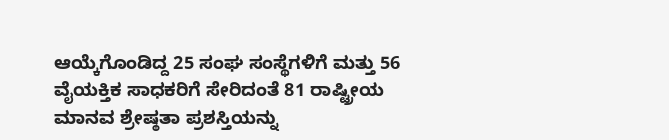ಆಯ್ಕೆಗೊಂಡಿದ್ದ 25 ಸಂಘ ಸಂಸ್ಥೆಗಳಿಗೆ ಮತ್ತು 56 ವೈಯಕ್ತಿಕ ಸಾಧಕರಿಗೆ ಸೇರಿದಂತೆ 81 ರಾಷ್ಟ್ರೀಯ ಮಾನವ ಶ್ರೇಷ್ಠತಾ ಪ್ರಶಸ್ತಿಯನ್ನು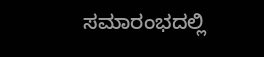ಸಮಾರಂಭದಲ್ಲಿ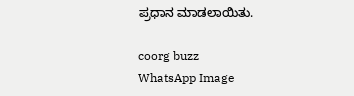ಪ್ರಧಾನ ಮಾಡಲಾಯಿತು.

coorg buzz
WhatsApp Image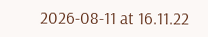2026-08-11 at 16.11.22